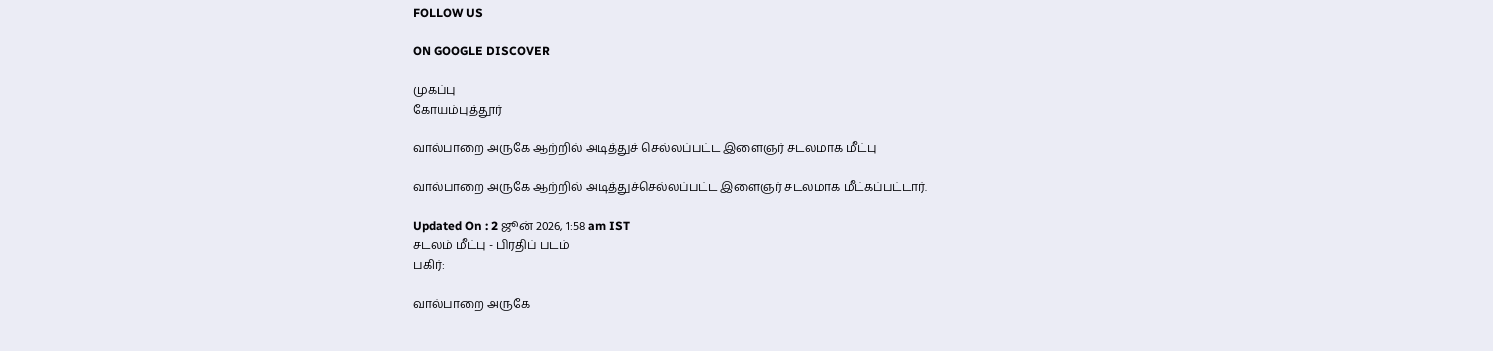FOLLOW US

ON GOOGLE DISCOVER

முகப்பு
கோயம்புத்தூர்

வால்பாறை அருகே ஆற்றில் அடித்துச் செல்லப்பட்ட இளைஞர் சடலமாக மீட்பு

வால்பாறை அருகே ஆற்றில் அடித்துச்செல்லப்பட்ட இளைஞர் சடலமாக மீட்கப்பட்டார்.

Updated On : 2 ஜூன் 2026, 1:58 am IST
சடலம் மீட்பு - பிரதிப் படம்
பகிர்:

வால்பாறை அருகே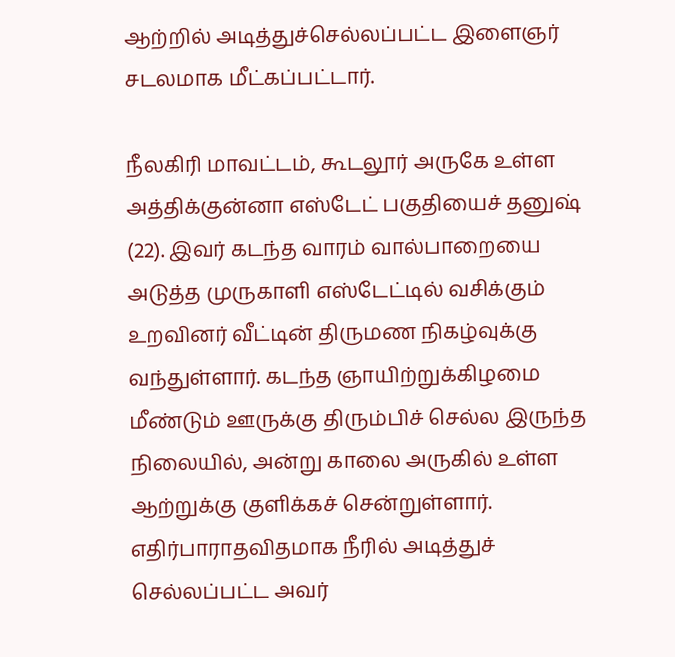ஆற்றில் அடித்துச்செல்லப்பட்ட இளைஞர் சடலமாக மீட்கப்பட்டார்.

நீலகிரி மாவட்டம், கூடலூர் அருகே உள்ள அத்திக்குன்னா எஸ்டேட் பகுதியைச் தனுஷ் (22). இவர் கடந்த வாரம் வால்பாறையை அடுத்த முருகாளி எஸ்டேட்டில் வசிக்கும் உறவினர் வீட்டின் திருமண நிகழ்வுக்கு வந்துள்ளார். கடந்த ஞாயிற்றுக்கிழமை மீண்டும் ஊருக்கு திரும்பிச் செல்ல இருந்த நிலையில், அன்று காலை அருகில் உள்ள ஆற்றுக்கு குளிக்கச் சென்றுள்ளார். எதிர்பாராதவிதமாக நீரில் அடித்துச் செல்லப்பட்ட அவர்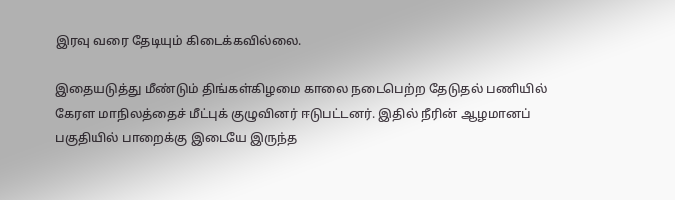இரவு வரை தேடியும் கிடைக்கவில்லை.

இதையடுத்து மீண்டும் திங்கள்கிழமை காலை நடைபெற்ற தேடுதல் பணியில் கேரள மாநிலத்தைச் மீட்புக் குழுவினர் ஈடுபட்டனர். இதில் நீரின் ஆழமானப் பகுதியில் பாறைக்கு இடையே இருந்த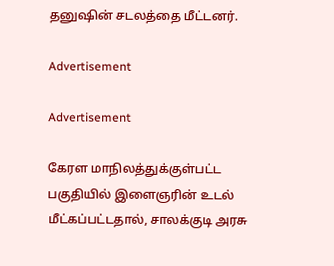தனுஷின் சடலத்தை மீட்டனர்.

Advertisement

Advertisement

கேரள மாநிலத்துக்குள்பட்ட பகுதியில் இளைஞரின் உடல் மீட்கப்பட்டதால், சாலக்குடி அரசு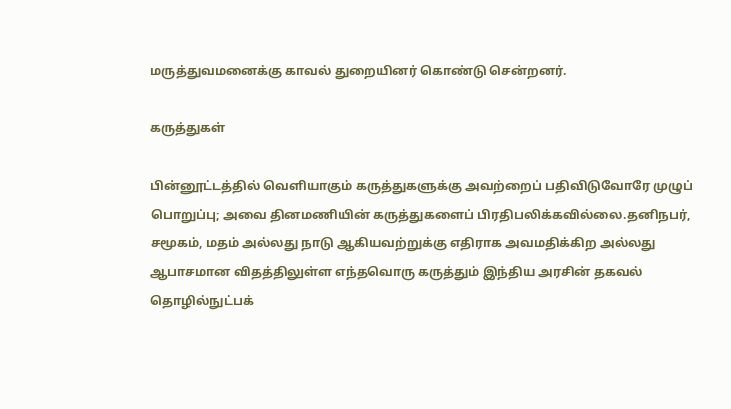மருத்துவமனைக்கு காவல் துறையினர் கொண்டு சென்றனர்.

கருத்துகள்

பின்னூட்டத்தில் வெளியாகும் கருத்துகளுக்கு அவற்றைப் பதிவிடுவோரே முழுப் பொறுப்பு; அவை தினமணியின் கருத்துகளைப் பிரதிபலிக்கவில்லை.தனிநபர், சமூகம், மதம் அல்லது நாடு ஆகியவற்றுக்கு எதிராக அவமதிக்கிற அல்லது ஆபாசமான விதத்திலுள்ள எந்தவொரு கருத்தும் இந்திய அரசின் தகவல் தொழில்நுட்பக்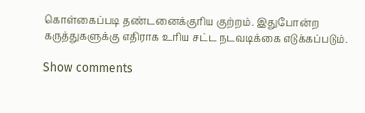கொள்கைப்படி தண்டனைக்குரிய குற்றம். இதுபோன்ற கருத்துகளுக்கு எதிராக உரிய சட்ட நடவடிக்கை எடுக்கப்படும்.

Show comments